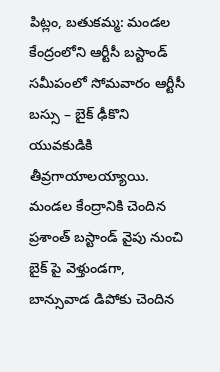పిట్లం, బతుకమ్మ: మండల కేంద్రంలోని ఆర్టీసీ బస్టాండ్ సమీపంలో సోమవారం ఆర్టీసీ బస్సు – బైక్ ఢీకొని యువకుడికి తీవ్రగాయాలయ్యాయి. మండల కేంద్రానికి చెందిన ప్రశాంత్ బస్టాండ్ వైపు నుంచి బైక్ పై వెళ్తుండగా, బాన్సువాడ డిపోకు చెందిన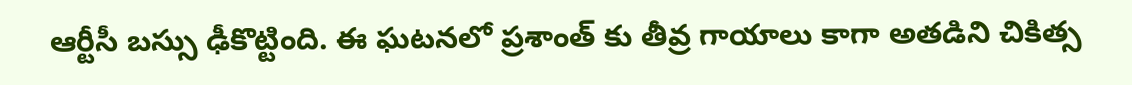ఆర్టీసీ బస్సు ఢీకొట్టింది. ఈ ఘటనలో ప్రశాంత్ కు తీవ్ర గాయాలు కాగా అతడిని చికిత్స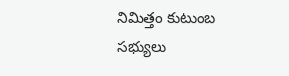నిమిత్తం కుటుంబ సభ్యులు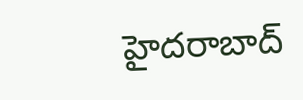హైదరాబాద్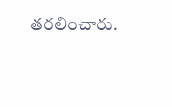తరలించారు.